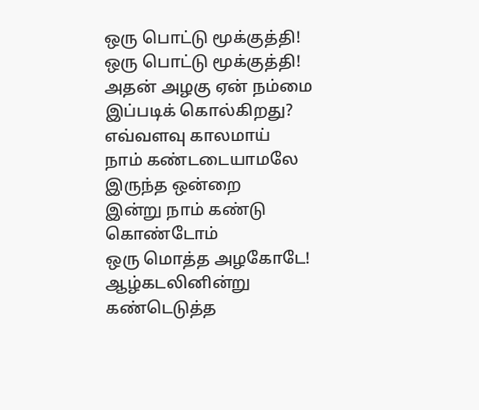ஒரு பொட்டு மூக்குத்தி!
ஒரு பொட்டு மூக்குத்தி!
அதன் அழகு ஏன் நம்மை
இப்படிக் கொல்கிறது?
எவ்வளவு காலமாய்
நாம் கண்டடையாமலே இருந்த ஒன்றை
இன்று நாம் கண்டு கொண்டோம்
ஒரு மொத்த அழகோடே!
ஆழ்கடலினின்று கண்டெடுத்த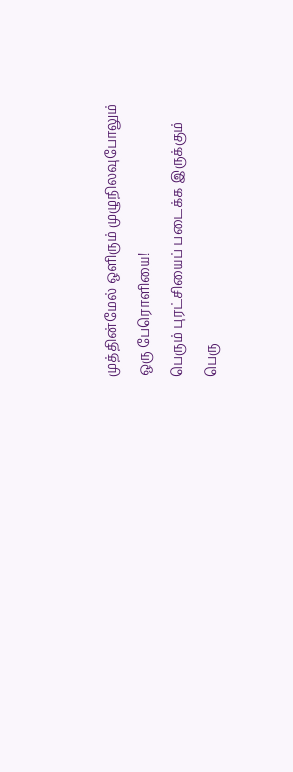முத்தின்மேல் ஒளிரும் முழுநிலவுபோலும்
ஒரு பேரொளியை!
பெரும் புரட்சியைப் படைக்க இருக்கும்
பெரு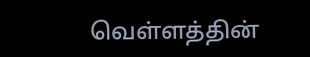வெள்ளத்தின்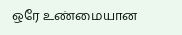ஒரே உண்மையான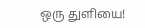ஒரு துளியை!